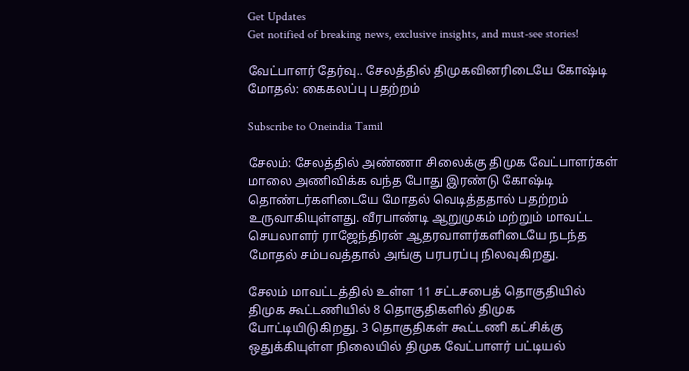Get Updates
Get notified of breaking news, exclusive insights, and must-see stories!

வேட்பாளர் தேர்வு.. சேலத்தில் திமுகவினரிடையே கோஷ்டி மோதல்: கைகலப்பு பதற்றம்

Subscribe to Oneindia Tamil

சேலம்: சேலத்தில் அண்ணா சிலைக்கு திமுக வேட்பாளர்கள் மாலை அணிவிக்க வந்த போது இரண்டு கோஷ்டி தொண்டர்களிடையே மோதல் வெடித்ததால் பதற்றம் உருவாகியுள்ளது. வீரபாண்டி ஆறுமுகம் மற்றும் மாவட்ட செயலாளர் ராஜேந்திரன் ஆதரவாளர்களிடையே நடந்த மோதல் சம்பவத்தால் அங்கு பரபரப்பு நிலவுகிறது.

சேலம் மாவட்டத்தில் உள்ள 11 சட்டசபைத் தொகுதியில் திமுக கூட்டணியில் 8 தொகுதிகளில் திமுக போட்டியிடுகிறது. 3 தொகுதிகள் கூட்டணி கட்சிக்கு ஒதுக்கியுள்ள நிலையில் திமுக வேட்பாளர் பட்டியல்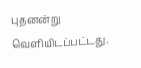புதனன்று வெளியிடப்பட்டது.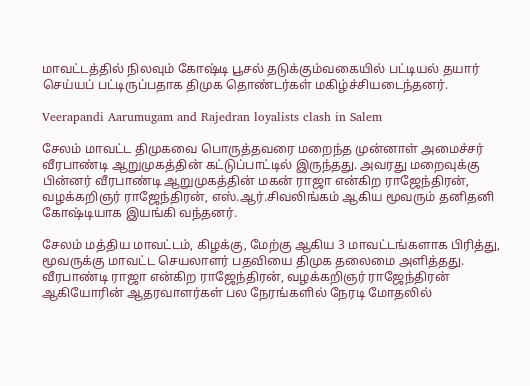மாவட்டத்தில் நிலவும் கோஷ்டி பூசல் தடுக்கும்வகையில் பட்டியல் தயார் செய்யப் பட்டிருப்பதாக திமுக தொண்டர்கள் மகிழ்ச்சியடைந்தனர்.

Veerapandi Aarumugam and Rajedran loyalists clash in Salem

சேலம் மாவட்ட திமுகவை பொருத்தவரை மறைந்த முன்னாள் அமைச்சர் வீரபாண்டி ஆறுமுகத்தின் கட்டுப்பாட்டில் இருந்தது. அவரது மறைவுக்கு பின்னர் வீரபாண்டி ஆறுமுகத்தின் மகன் ராஜா என்கிற ராஜேந்திரன், வழக்கறிஞர் ராஜேந்திரன், எஸ்.ஆர்.சிவலிங்கம் ஆகிய மூவரும் தனிதனி கோஷ்டியாக இயங்கி வந்தனர்.

சேலம் மத்திய மாவட்டம், கிழக்கு, மேற்கு ஆகிய 3 மாவட்டங்களாக பிரித்து, மூவருக்கு மாவட்ட செயலாளர் பதவியை திமுக தலைமை அளித்தது. வீரபாண்டி ராஜா என்கிற ராஜேந்திரன், வழக்கறிஞர் ராஜேந்திரன் ஆகியோரின் ஆதரவாளர்கள் பல நேரங்களில் நேரடி மோதலில்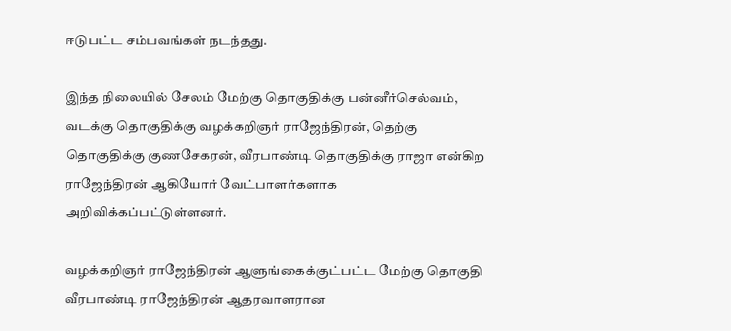ஈடுபட்ட சம்பவங்கள் நடந்தது.

இந்த நிலையில் சேலம் மேற்கு தொகுதிக்கு பன்னீர்செல்வம், வடக்கு தொகுதிக்கு வழக்கறிஞர் ராஜேந்திரன், தெற்கு தொகுதிக்கு குணசேகரன், வீரபாண்டி தொகுதிக்கு ராஜா என்கிற ராஜேந்திரன் ஆகியோர் வேட்பாளர்களாக அறிவிக்கப்பட்டுள்ளனர்.

வழக்கறிஞர் ராஜேந்திரன் ஆளுங்கைக்குட்பட்ட மேற்கு தொகுதி வீரபாண்டி ராஜேந்திரன் ஆதரவாளரான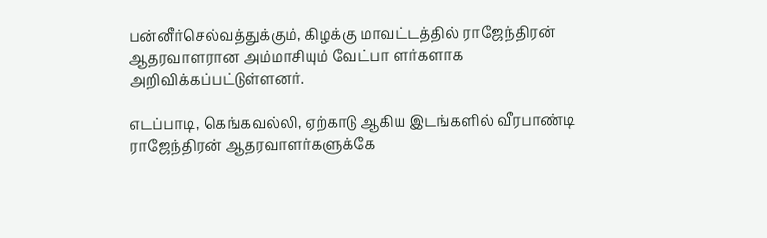பன்னீர்செல்வத்துக்கும், கிழக்கு மாவட்டத்தில் ராஜேந்திரன் ஆதரவாளரான அம்மாசியும் வேட்பா ளர்களாக அறிவிக்கப்பட்டுள்ளனர்.

எடப்பாடி, கெங்கவல்லி, ஏற்காடு ஆகிய இடங்களில் வீரபாண்டி ராஜேந்திரன் ஆதரவாளர்களுக்கே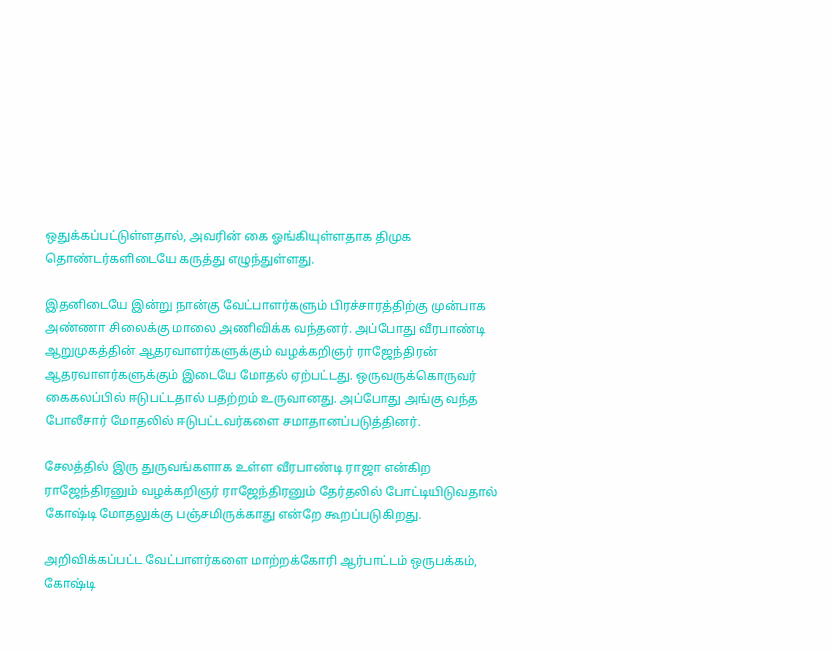ஒதுக்கப்பட்டுள்ளதால், அவரின் கை ஓங்கியுள்ளதாக திமுக தொண்டர்களிடையே கருத்து எழுந்துள்ளது.

இதனிடையே இன்று நான்கு வேட்பாளர்களும் பிரச்சாரத்திற்கு முன்பாக அண்ணா சிலைக்கு மாலை அணிவிக்க வந்தனர். அப்போது வீரபாண்டி ஆறுமுகத்தின் ஆதரவாளர்களுக்கும் வழக்கறிஞர் ராஜேந்திரன் ஆதரவாளர்களுக்கும் இடையே மோதல் ஏற்பட்டது. ஒருவருக்கொருவர் கைகலப்பில் ஈடுபட்டதால் பதற்றம் உருவானது. அப்போது அங்கு வந்த போலீசார் மோதலில் ஈடுபட்டவர்களை சமாதானப்படுத்தினர்.

சேலத்தில் இரு துருவங்களாக உள்ள வீரபாண்டி ராஜா என்கிற ராஜேந்திரனும் வழக்கறிஞர் ராஜேந்திரனும் தேர்தலில் போட்டியிடுவதால் கோஷ்டி மோதலுக்கு பஞ்சமிருக்காது என்றே கூறப்படுகிறது.

அறிவிக்கப்பட்ட வேட்பாளர்களை மாற்றக்கோரி ஆர்பாட்டம் ஒருபக்கம், கோஷ்டி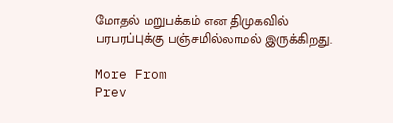மோதல் மறுபக்கம் என திமுகவில் பரபரப்புக்கு பஞ்சமில்லாமல் இருக்கிறது.

More From
Prev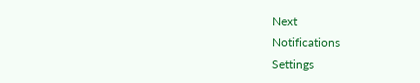Next
Notifications
Settings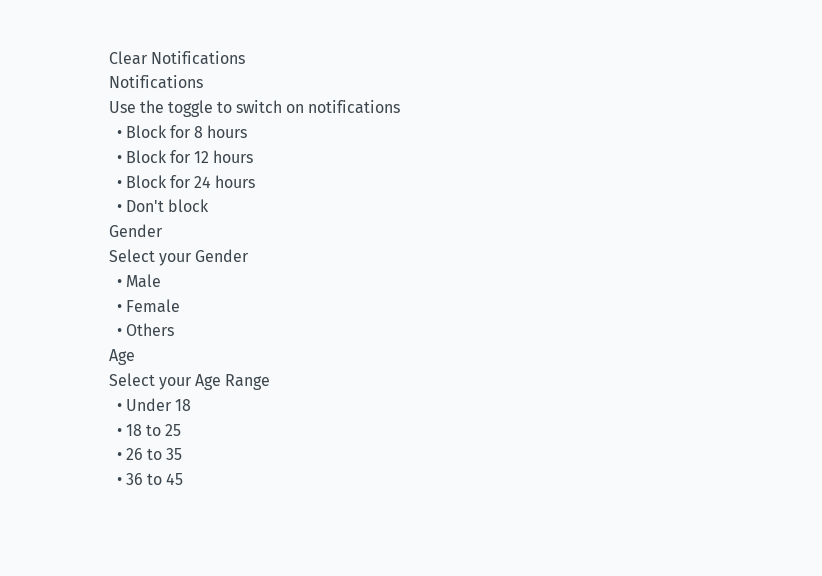Clear Notifications
Notifications
Use the toggle to switch on notifications
  • Block for 8 hours
  • Block for 12 hours
  • Block for 24 hours
  • Don't block
Gender
Select your Gender
  • Male
  • Female
  • Others
Age
Select your Age Range
  • Under 18
  • 18 to 25
  • 26 to 35
  • 36 to 45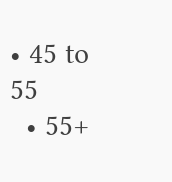• 45 to 55
  • 55+